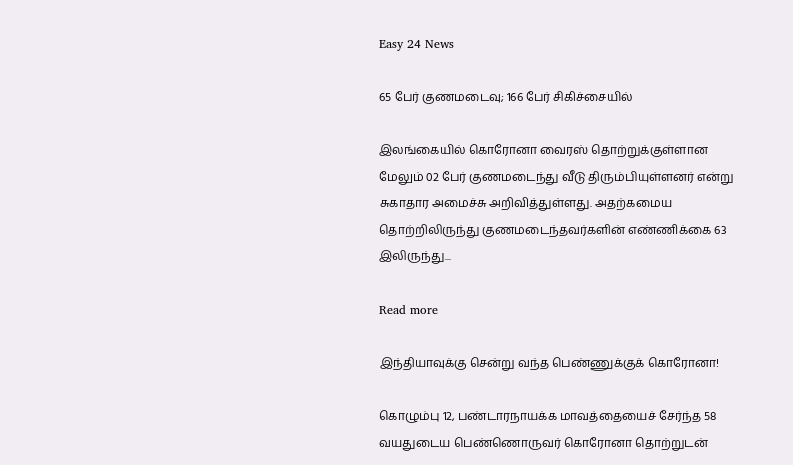Easy 24 News

65 பேர் குணமடைவு; 166 பேர் சிகிச்சையில்

இலங்கையில் கொரோனா வைரஸ் தொற்றுக்குள்ளான மேலும் 02 பேர் குணமடைந்து வீடு திரும்பியுள்ளனர் என்று சுகாதார அமைச்சு அறிவித்துள்ளது. அதற்கமைய தொற்றிலிருந்து குணமடைந்தவர்களின் எண்ணிக்கை 63 இலிருந்து...

Read more

இந்தியாவுக்கு சென்று வந்த பெண்ணுக்குக் கொரோனா!

கொழும்பு 12, பண்டாரநாயக்க மாவத்தையைச் சேர்ந்த 58 வயதுடைய பெண்ணொருவர் கொரோனா தொற்றுடன்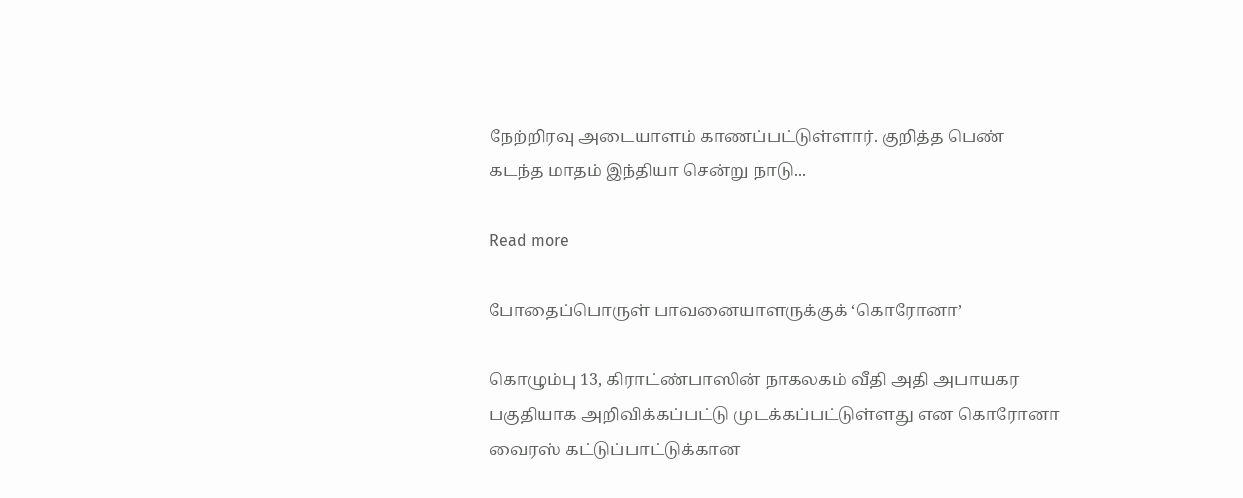நேற்றிரவு அடையாளம் காணப்பட்டுள்ளார். குறித்த பெண் கடந்த மாதம் இந்தியா சென்று நாடு...

Read more

போதைப்பொருள் பாவனையாளருக்குக் ‘கொரோனா’

கொழும்பு 13, கிராட்ண்பாஸின் நாகலகம் வீதி அதி அபாயகர பகுதியாக அறிவிக்கப்பட்டு முடக்கப்பட்டுள்ளது என கொரோனா வைரஸ் கட்டுப்பாட்டுக்கான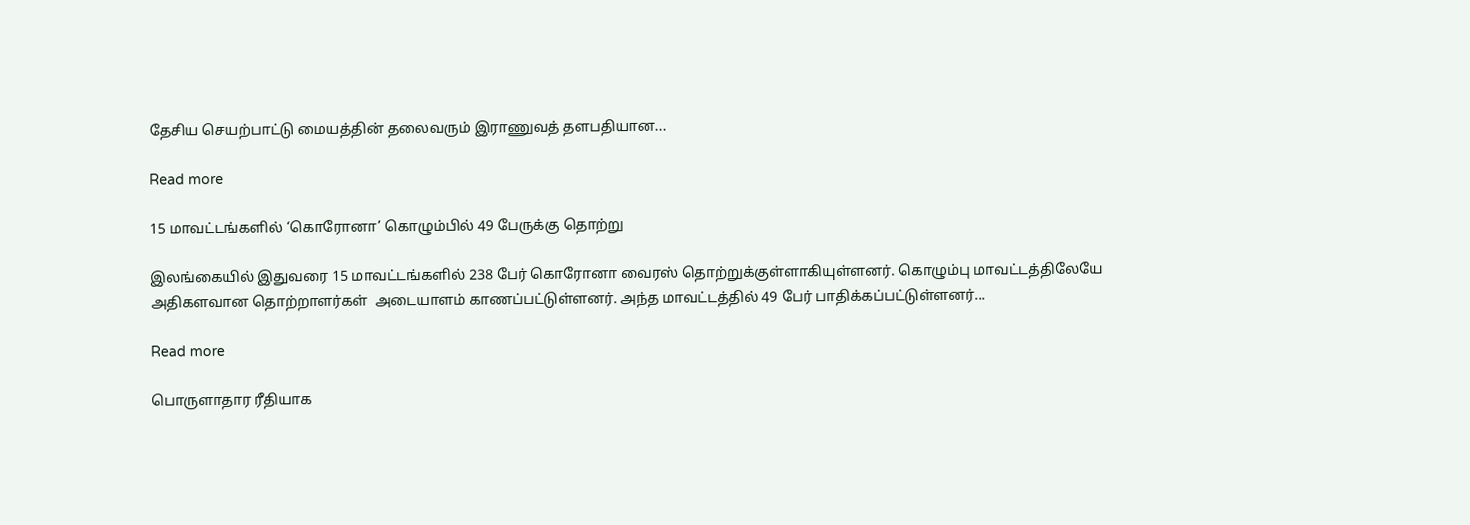தேசிய செயற்பாட்டு மையத்தின் தலைவரும் இராணுவத் தளபதியான...

Read more

15 மாவட்டங்களில் ‘கொரோனா’ கொழும்பில் 49 பேருக்கு தொற்று

இலங்கையில் இதுவரை 15 மாவட்டங்களில் 238 பேர் கொரோனா வைரஸ் தொற்றுக்குள்ளாகியுள்ளனர். கொழும்பு மாவட்டத்திலேயே அதிகளவான தொற்றாளர்கள்  அடையாளம் காணப்பட்டுள்ளனர். அந்த மாவட்டத்தில் 49 பேர் பாதிக்கப்பட்டுள்ளனர்...

Read more

பொருளாதார ரீதியாக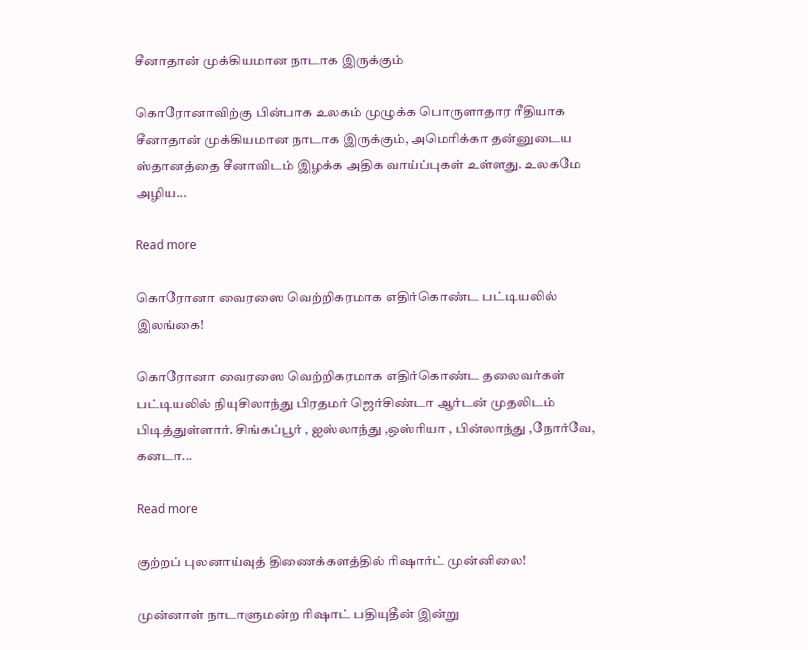சீனாதான் முக்கியமான நாடாக இருக்கும்

கொரோனாவிற்கு பின்பாக உலகம் முழுக்க பொருளாதார ரீதியாக சீனாதான் முக்கியமான நாடாக இருக்கும், அமெரிக்கா தன்னுடைய ஸ்தானத்தை சீனாவிடம் இழக்க அதிக வாய்ப்புகள் உள்ளது. உலகமே அழிய...

Read more

கொரோனா வைரஸை வெற்றிகரமாக எதிர்கொண்ட பட்டியலில் இலங்கை!

கொரோனா வைரஸை வெற்றிகரமாக எதிர்கொண்ட தலைவர்கள் பட்டியலில் நியுசிலாந்து பிரதமர் ஜெர்சிண்டா ஆர்டன் முதலிடம் பிடித்துள்ளார். சிங்கப்பூர் , ஐஸ்லாந்து ,ஒஸ்ரியா , பின்லாந்து ,நோர்வே, கனடா...

Read more

குற்றப் புலனாய்வுத் திணைக்களத்தில் ரிஷார்ட் முன்னிலை!

முன்னாள் நாடாளுமன்ற ரிஷாட் பதியுதீன் இன்று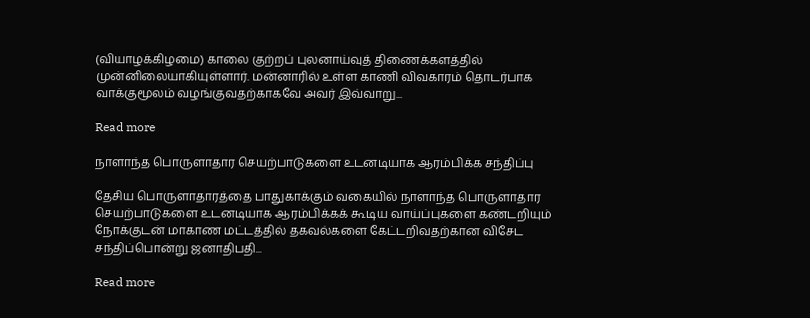(வியாழக்கிழமை) காலை குற்றப் புலனாய்வுத் திணைக்களத்தில் முன்னிலையாகியுள்ளார். மன்னாரில் உள்ள காணி விவகாரம் தொடர்பாக வாக்குமூலம் வழங்குவதற்காகவே அவர் இவ்வாறு...

Read more

நாளாந்த பொருளாதார செயற்பாடுகளை உடனடியாக ஆரம்பிக்க சந்திப்பு

தேசிய பொருளாதாரத்தை பாதுகாக்கும் வகையில் நாளாந்த பொருளாதார செயற்பாடுகளை உடனடியாக ஆரம்பிக்கக் கூடிய வாய்ப்புகளை கண்டறியும் நோக்குடன் மாகாண மட்டத்தில் தகவல்களை கேட்டறிவதற்கான விசேட சந்திப்பொன்று ஜனாதிபதி...

Read more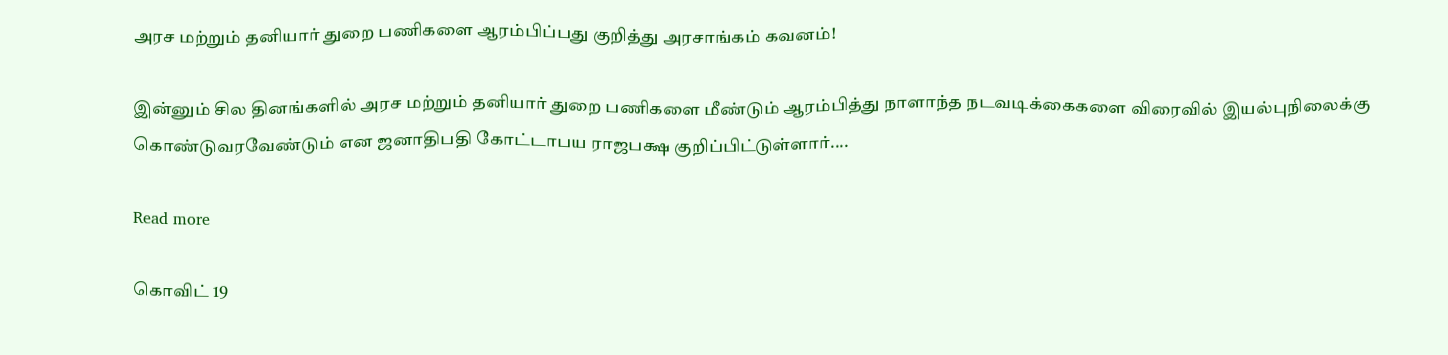அரச மற்றும் தனியார் துறை பணிகளை ஆரம்பிப்பது குறித்து அரசாங்கம் கவனம்!

இன்னும் சில தினங்களில் அரச மற்றும் தனியார் துறை பணிகளை மீண்டும் ஆரம்பித்து நாளாந்த நடவடிக்கைகளை விரைவில் இயல்புநிலைக்கு கொண்டுவரவேண்டும் என ஜனாதிபதி கோட்டாபய ராஜபக்ஷ குறிப்பிட்டுள்ளார்....

Read more

கொவிட் 19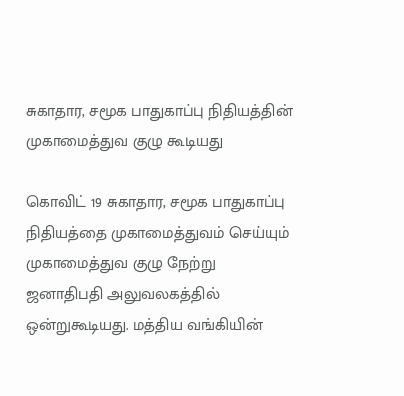சுகாதார, சமூக பாதுகாப்பு நிதியத்தின் முகாமைத்துவ குழு கூடியது

கொவிட் 19 சுகாதார, சமூக பாதுகாப்பு நிதியத்தை முகாமைத்துவம் செய்யும் முகாமைத்துவ குழு நேற்று ஜனாதிபதி அலுவலகத்தில் ஒன்றுகூடியது. மத்திய வங்கியின்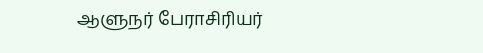ஆளுநர் பேராசிரியர்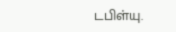டபிள்யு.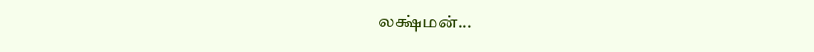லக்ஷ்மன்...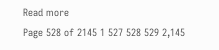Read more
Page 528 of 2145 1 527 528 529 2,145